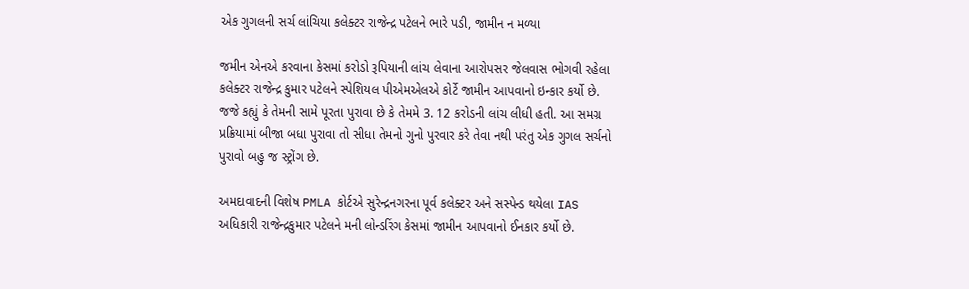એક ગુગલની સર્ચ લાંચિયા કલેક્ટર રાજેન્દ્ર પટેલને ભારે પડી, જામીન ન મળ્યા

જમીન એનએ કરવાના કેસમાં કરોડો રૂપિયાની લાંચ લેવાના આરોપસર જેલવાસ ભોગવી રહેલા કલેક્ટર રાજેન્દ્ર કુમાર પટેલને સ્પેશિયલ પીએમએલએ કોર્ટે જામીન આપવાનો ઇન્કાર કર્યો છે. જજે કહ્યું કે તેમની સામે પૂરતા પુરાવા છે કે તેમમે 3. 12 કરોડની લાંચ લીધી હતી. આ સમગ્ર પ્રક્રિયામાં બીજા બધા પુરાવા તો સીધા તેમનો ગુનો પુરવાર કરે તેવા નથી પરંતુ એક ગુગલ સર્ચનો પુરાવો બહુ જ સ્ટ્રોંગ છે.

અમદાવાદની વિશેષ PMLA કોર્ટએ સુરેન્‍દ્રનગરના પૂર્વ કલેક્ટર અને સસ્પેન્ડ થયેલા IAS અધિકારી રાજેન્દ્રકુમાર પટેલને મની લોન્ડરિંગ કેસમાં જામીન આપવાનો ઈનકાર કર્યો છે.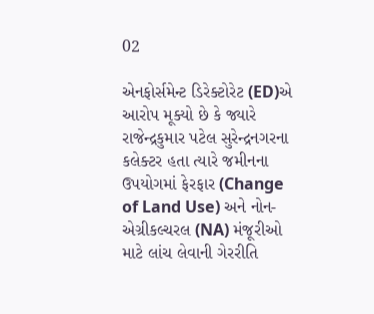02

એનફોર્સમેન્ટ ડિરેક્ટોરેટ (ED)એ આરોપ મૂક્યો છે કે જ્યારે રાજેન્દ્રકુમાર પટેલ સુરેન્‍દ્રનગરના કલેક્ટર હતા ત્યારે જમીનના ઉપયોગમાં ફેરફાર (Change of Land Use) અને નોન-એગ્રીકલ્ચરલ (NA) મંજૂરીઓ માટે લાંચ લેવાની ગેરરીતિ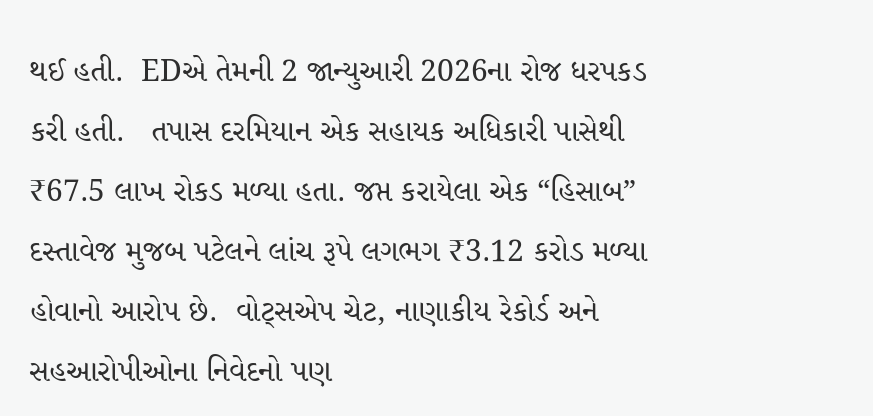થઈ હતી.  EDએ તેમની 2 જાન્યુઆરી 2026ના રોજ ધરપકડ કરી હતી.   તપાસ દરમિયાન એક સહાયક અધિકારી પાસેથી ₹67.5 લાખ રોકડ મળ્યા હતા. જપ્ત કરાયેલા એક “હિસાબ” દસ્તાવેજ મુજબ પટેલને લાંચ રૂપે લગભગ ₹3.12 કરોડ મળ્યા હોવાનો આરોપ છે.  વોટ્સએપ ચેટ, નાણાકીય રેકોર્ડ અને સહઆરોપીઓના નિવેદનો પણ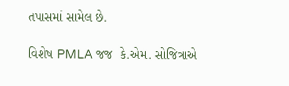તપાસમાં સામેલ છે.

વિશેષ PMLA જજ  કે.એમ. સોજિત્રાએ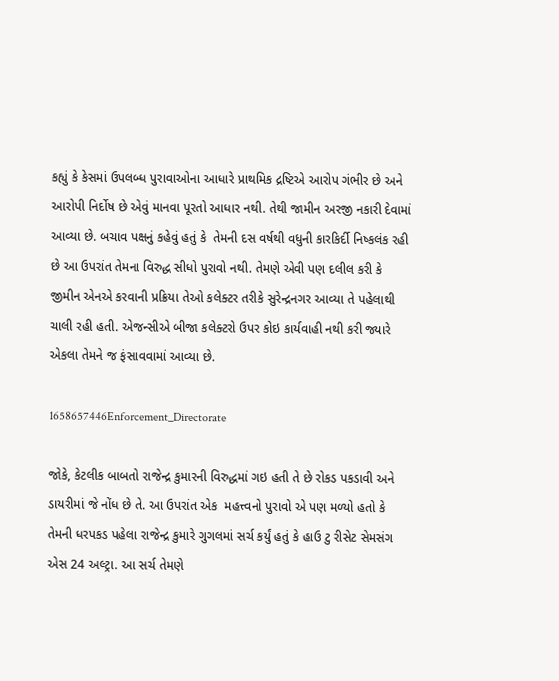કહ્યું કે કેસમાં ઉપલબ્ધ પુરાવાઓના આધારે પ્રાથમિક દ્રષ્ટિએ આરોપ ગંભીર છે અને આરોપી નિર્દોષ છે એવું માનવા પૂરતો આધાર નથી. તેથી જામીન અરજી નકારી દેવામાં આવ્યા છે. બચાવ પક્ષનું કહેવું હતું કે  તેમની દસ વર્ષથી વધુની કારકિર્દી નિષ્કલંક રહી છે આ ઉપરાંત તેમના વિરુદ્ધ સીધો પુરાવો નથી. તેમણે એવી પણ દલીલ કરી કે જીમીન એનએ કરવાની પ્રક્રિયા તેઓ કલેક્ટર તરીકે સુરેન્દ્રનગર આવ્યા તે પહેલાથી ચાલી રહી હતી. એજન્સીએ બીજા કલેક્ટરો ઉપર કોઇ કાર્યવાહી નથી કરી જ્યારે એકલા તેમને જ ફંસાવવામાં આવ્યા છે.

1658657446Enforcement_Directorate

જોકે, કેટલીક બાબતો રાજેન્દ્ર કુમારની વિરુદ્ધમાં ગઇ હતી તે છે રોકડ પકડાવી અને ડાયરીમાં જે નોંધ છે તે. આ ઉપરાંત એક  મહત્ત્વનો પુરાવો એ પણ મળ્યો હતો કે તેમની ધરપકડ પહેલા રાજેન્દ્ર કુમારે ગુગલમાં સર્ચ કર્યું હતું કે હાઉ ટુ રીસેટ સેમસંગ એસ 24 અલ્ટ્રા. આ સર્ચ તેમણે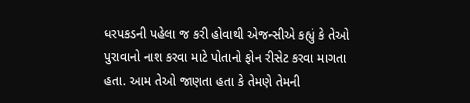ધરપકડની પહેલા જ કરી હોવાથી એજન્સીએ કહ્યું કે તેઓ પુરાવાનો નાશ કરવા માટે પોતાનો ફોન રીસેટ કરવા માગતા હતા. આમ તેઓ જાણતા હતા કે તેમણે તેમની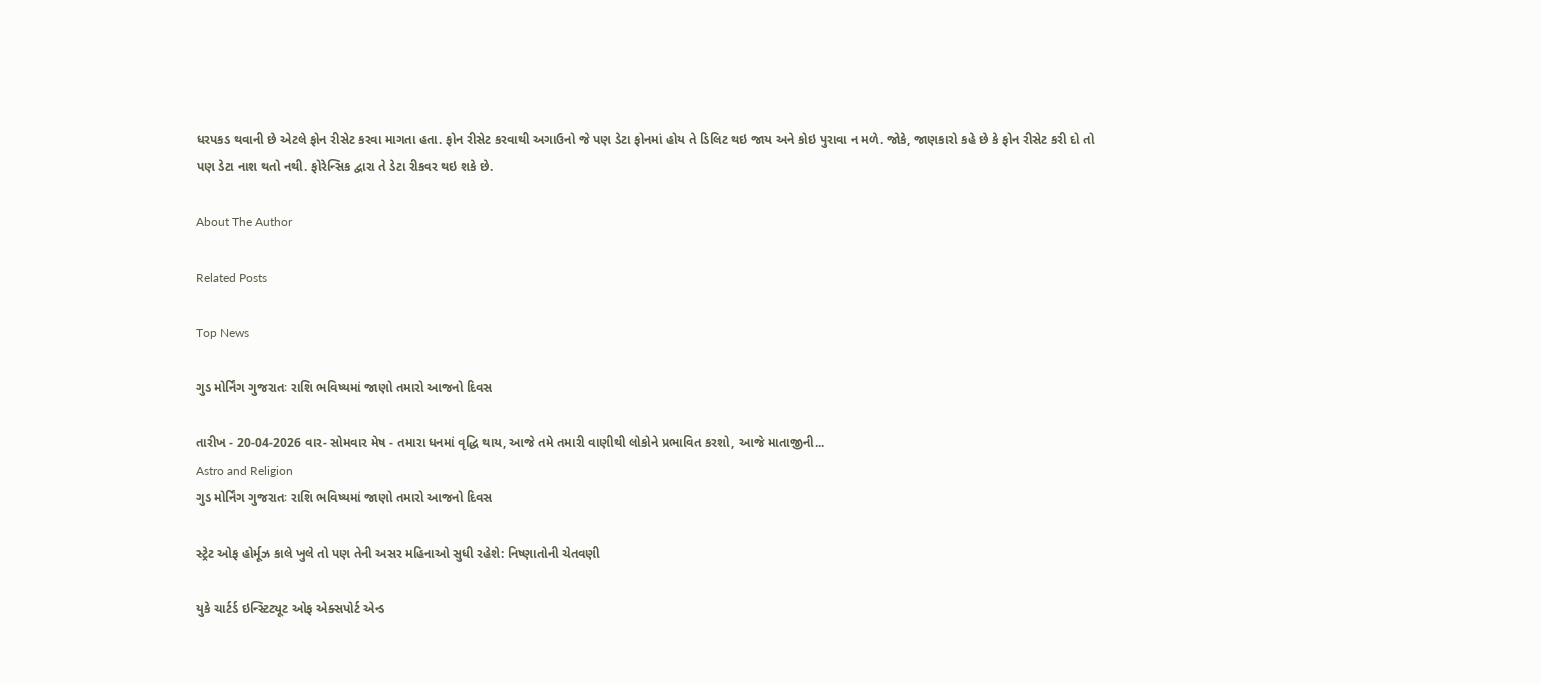ધરપકડ થવાની છે એટલે ફોન રીસેટ કરવા માગતા હતા. ફોન રીસેટ કરવાથી અગાઉનો જે પણ ડેટા ફોનમાં હોય તે ડિલિટ થઇ જાય અને કોઇ પુરાવા ન મળે. જોકે, જાણકારો કહે છે કે ફોન રીસેટ કરી દો તો પણ ડેટા નાશ થતો નથી. ફોરેન્સિક દ્વારા તે ડેટા રીકવર થઇ શકે છે.

About The Author

Related Posts

Top News

ગુડ મોર્નિંગ ગુજરાતઃ રાશિ ભવિષ્યમાં જાણો તમારો આજનો દિવસ

તારીખ - 20-04-2026 વાર- સોમવાર મેષ - તમારા ધનમાં વૃદ્ધિ થાય, આજે તમે તમારી વાણીથી લોકોને પ્રભાવિત કરશો, આજે માતાજીની...
Astro and Religion
ગુડ મોર્નિંગ ગુજરાતઃ રાશિ ભવિષ્યમાં જાણો તમારો આજનો દિવસ

સ્ટ્રેટ ઓફ હોર્મૂઝ કાલે ખુલે તો પણ તેની અસર મહિનાઓ સુધી રહેશે: નિષ્ણાતોની ચેતવણી

યુકે ચાર્ટર્ડ ઇન્સ્ટિટ્યૂટ ઓફ એક્સપોર્ટ એન્ડ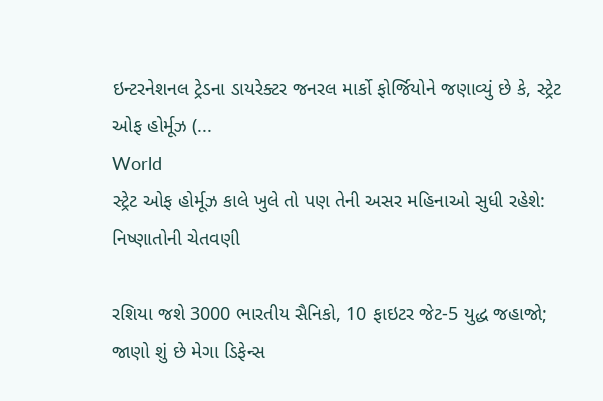ઇન્ટરનેશનલ ટ્રેડના ડાયરેક્ટર જનરલ માર્કો ફોર્જિયોને જણાવ્યું છે કે, સ્ટ્રેટ ઓફ હોર્મૂઝ (...
World
સ્ટ્રેટ ઓફ હોર્મૂઝ કાલે ખુલે તો પણ તેની અસર મહિનાઓ સુધી રહેશે: નિષ્ણાતોની ચેતવણી

રશિયા જશે 3000 ભારતીય સૈનિકો, 10 ફાઇટર જેટ-5 યુદ્ધ જહાજો; જાણો શું છે મેગા ડિફેન્સ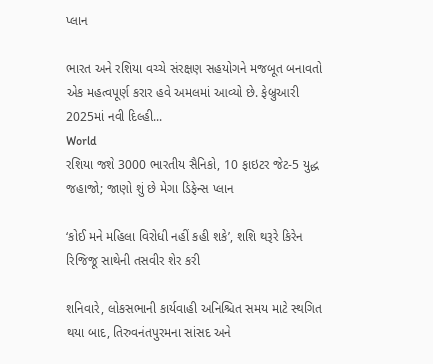પ્લાન

ભારત અને રશિયા વચ્ચે સંરક્ષણ સહયોગને મજબૂત બનાવતો એક મહત્વપૂર્ણ કરાર હવે અમલમાં આવ્યો છે. ફેબ્રુઆરી 2025માં નવી દિલ્હી...
World
રશિયા જશે 3000 ભારતીય સૈનિકો, 10 ફાઇટર જેટ-5 યુદ્ધ જહાજો; જાણો શું છે મેગા ડિફેન્સ પ્લાન

‘કોઈ મને મહિલા વિરોધી નહીં કહી શકે’, શશિ થરૂરે કિરેન રિજિજૂ સાથેની તસવીર શેર કરી

શનિવારે, લોકસભાની કાર્યવાહી અનિશ્ચિત સમય માટે સ્થગિત થયા બાદ, તિરુવનંતપુરમના સાંસદ અને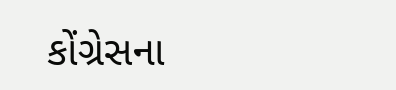કોંગ્રેસના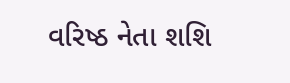વરિષ્ઠ નેતા શશિ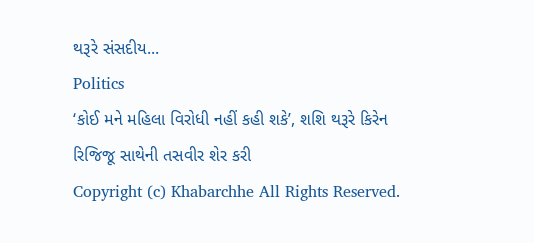થરૂરે સંસદીય...
Politics
‘કોઈ મને મહિલા વિરોધી નહીં કહી શકે’, શશિ થરૂરે કિરેન રિજિજૂ સાથેની તસવીર શેર કરી
Copyright (c) Khabarchhe All Rights Reserved.